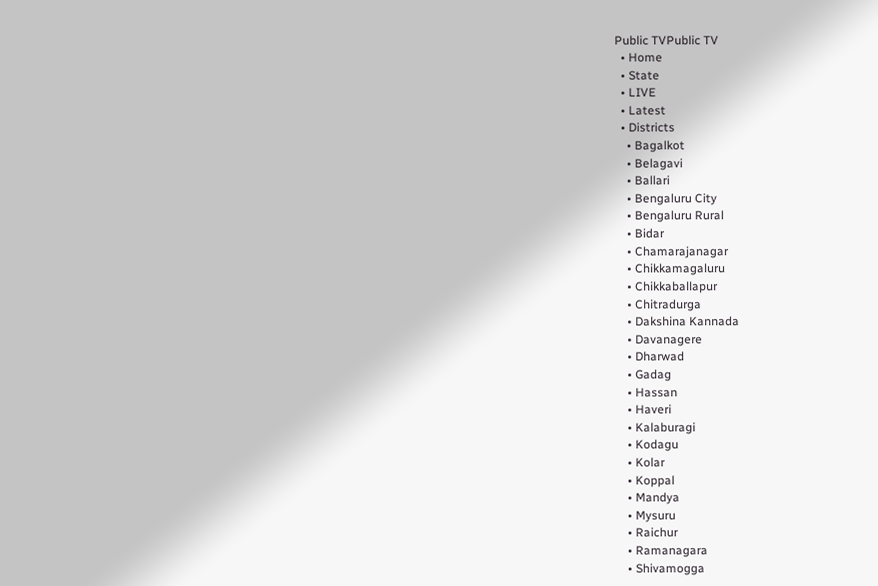Public TVPublic TV
  • Home
  • State
  • LIVE
  • Latest
  • Districts
    • Bagalkot
    • Belagavi
    • Ballari
    • Bengaluru City
    • Bengaluru Rural
    • Bidar
    • Chamarajanagar
    • Chikkamagaluru
    • Chikkaballapur
    • Chitradurga
    • Dakshina Kannada
    • Davanagere
    • Dharwad
    • Gadag
    • Hassan
    • Haveri
    • Kalaburagi
    • Kodagu
    • Kolar
    • Koppal
    • Mandya
    • Mysuru
    • Raichur
    • Ramanagara
    • Shivamogga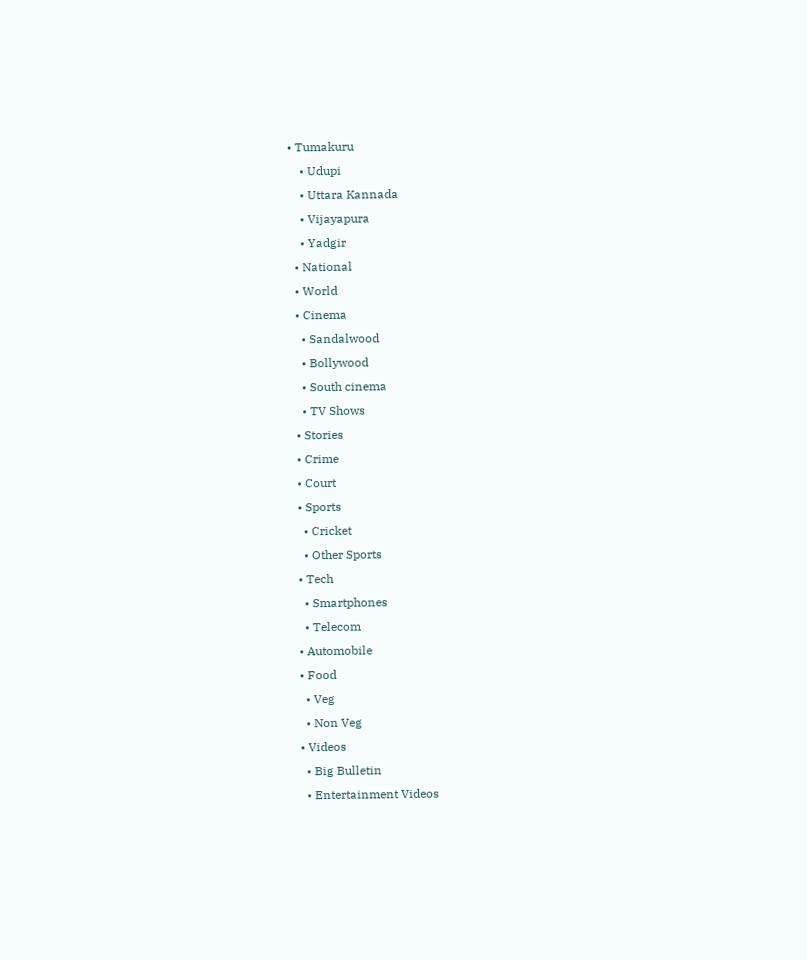• Tumakuru
    • Udupi
    • Uttara Kannada
    • Vijayapura
    • Yadgir
  • National
  • World
  • Cinema
    • Sandalwood
    • Bollywood
    • South cinema
    • TV Shows
  • Stories
  • Crime
  • Court
  • Sports
    • Cricket
    • Other Sports
  • Tech
    • Smartphones
    • Telecom
  • Automobile
  • Food
    • Veg
    • Non Veg
  • Videos
    • Big Bulletin
    • Entertainment Videos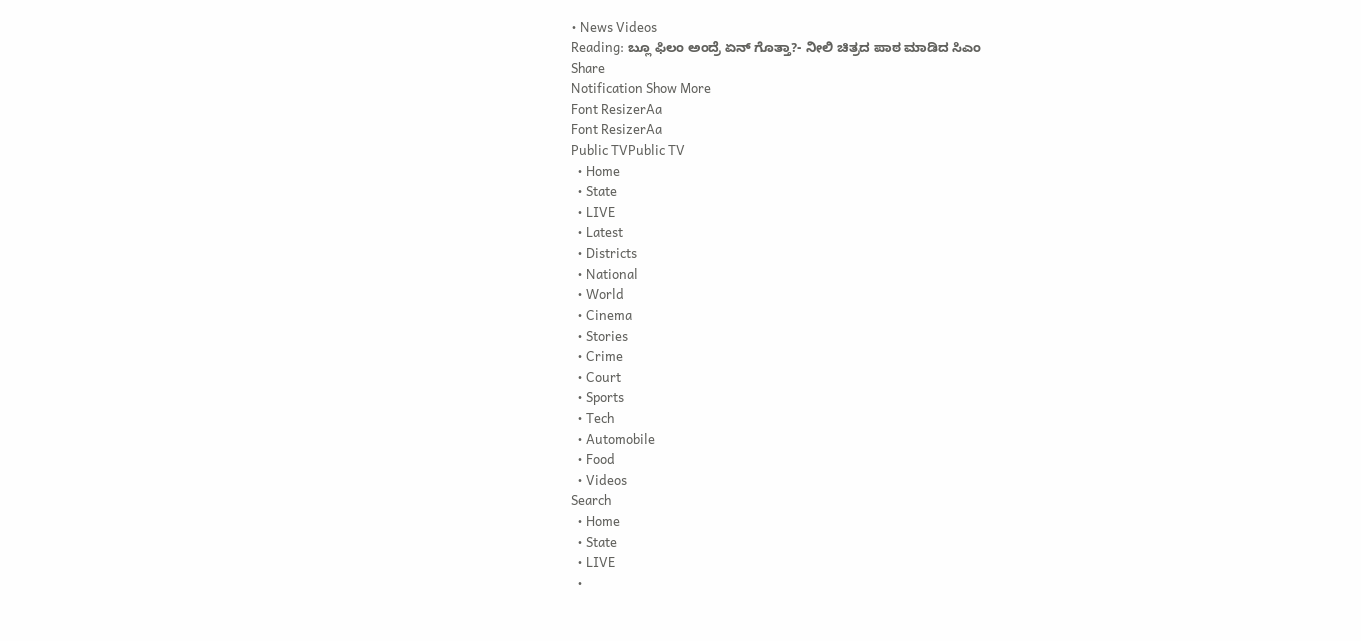• News Videos
Reading: ಬ್ಲೂ ಫಿಲಂ ಅಂದ್ರೆ ಏನ್ ಗೊತ್ತಾ?- ನೀಲಿ ಚಿತ್ರದ ಪಾಠ ಮಾಡಿದ ಸಿಎಂ
Share
Notification Show More
Font ResizerAa
Font ResizerAa
Public TVPublic TV
  • Home
  • State
  • LIVE
  • Latest
  • Districts
  • National
  • World
  • Cinema
  • Stories
  • Crime
  • Court
  • Sports
  • Tech
  • Automobile
  • Food
  • Videos
Search
  • Home
  • State
  • LIVE
  •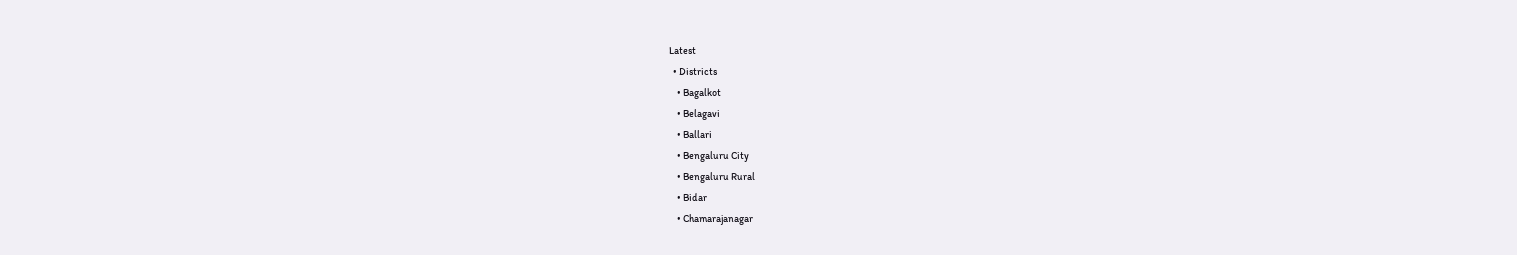Latest
  • Districts
    • Bagalkot
    • Belagavi
    • Ballari
    • Bengaluru City
    • Bengaluru Rural
    • Bidar
    • Chamarajanagar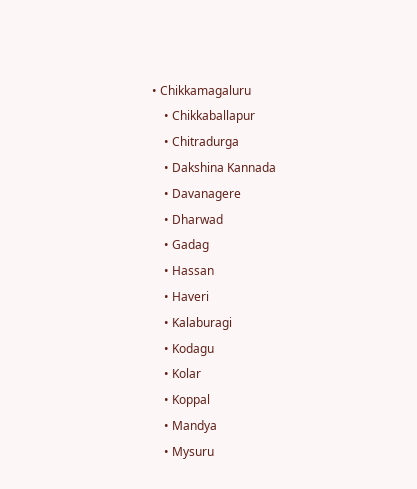• Chikkamagaluru
    • Chikkaballapur
    • Chitradurga
    • Dakshina Kannada
    • Davanagere
    • Dharwad
    • Gadag
    • Hassan
    • Haveri
    • Kalaburagi
    • Kodagu
    • Kolar
    • Koppal
    • Mandya
    • Mysuru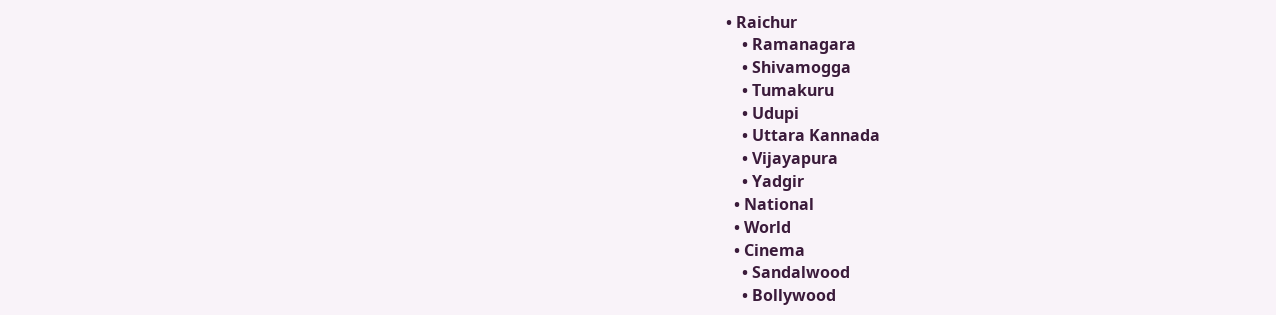• Raichur
    • Ramanagara
    • Shivamogga
    • Tumakuru
    • Udupi
    • Uttara Kannada
    • Vijayapura
    • Yadgir
  • National
  • World
  • Cinema
    • Sandalwood
    • Bollywood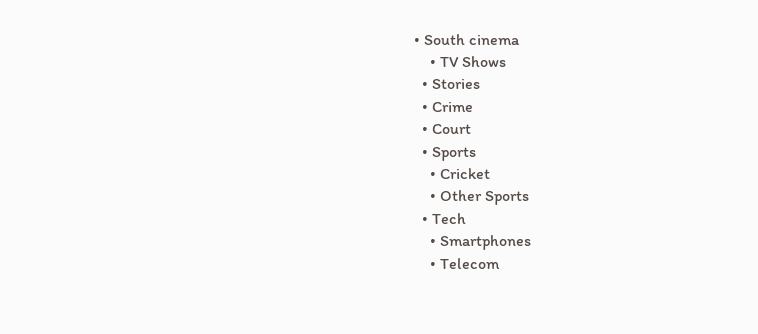• South cinema
    • TV Shows
  • Stories
  • Crime
  • Court
  • Sports
    • Cricket
    • Other Sports
  • Tech
    • Smartphones
    • Telecom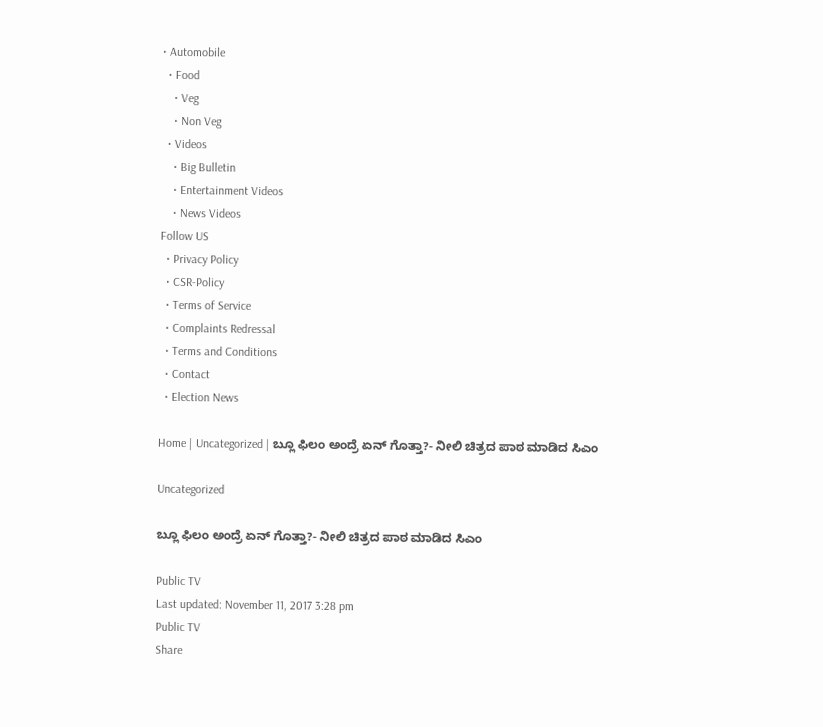• Automobile
  • Food
    • Veg
    • Non Veg
  • Videos
    • Big Bulletin
    • Entertainment Videos
    • News Videos
Follow US
  • Privacy Policy
  • CSR-Policy
  • Terms of Service
  • Complaints Redressal
  • Terms and Conditions
  • Contact
  • Election News

Home | Uncategorized | ಬ್ಲೂ ಫಿಲಂ ಅಂದ್ರೆ ಏನ್ ಗೊತ್ತಾ?- ನೀಲಿ ಚಿತ್ರದ ಪಾಠ ಮಾಡಿದ ಸಿಎಂ

Uncategorized

ಬ್ಲೂ ಫಿಲಂ ಅಂದ್ರೆ ಏನ್ ಗೊತ್ತಾ?- ನೀಲಿ ಚಿತ್ರದ ಪಾಠ ಮಾಡಿದ ಸಿಎಂ

Public TV
Last updated: November 11, 2017 3:28 pm
Public TV
Share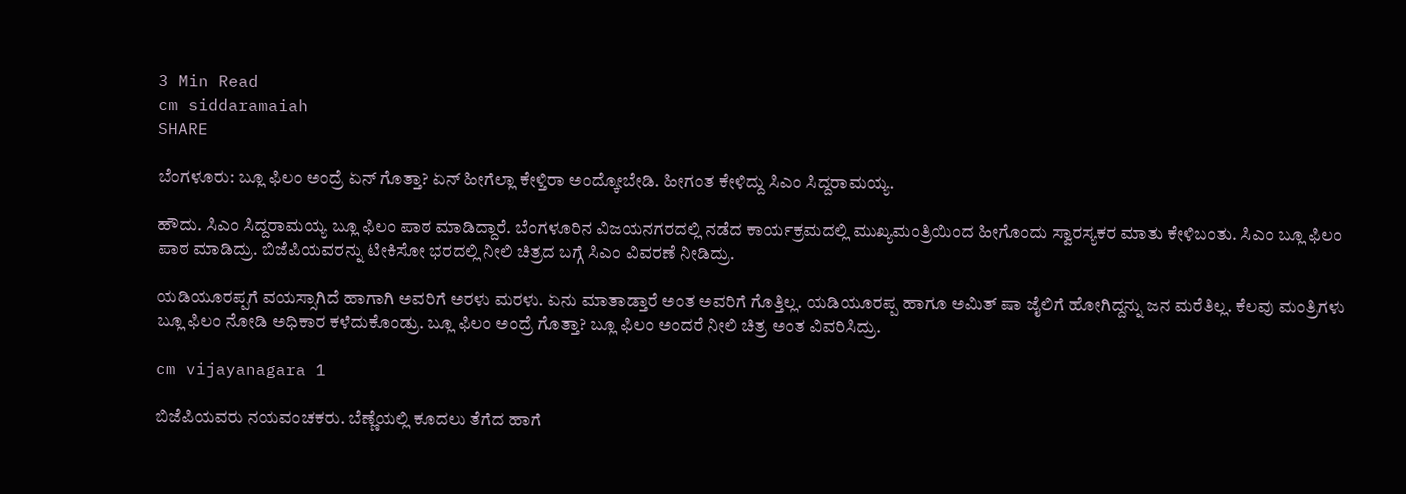3 Min Read
cm siddaramaiah
SHARE

ಬೆಂಗಳೂರು: ಬ್ಲೂ ಫಿಲಂ ಅಂದ್ರೆ ಏನ್ ಗೊತ್ತಾ? ಏನ್ ಹೀಗೆಲ್ಲಾ ಕೇಳ್ತಿರಾ ಅಂದ್ಕೋಬೇಡಿ. ಹೀಗಂತ ಕೇಳಿದ್ದು ಸಿಎಂ ಸಿದ್ದರಾಮಯ್ಯ.

ಹೌದು. ಸಿಎಂ ಸಿದ್ದರಾಮಯ್ಯ ಬ್ಲೂ ಫಿಲಂ ಪಾಠ ಮಾಡಿದ್ದಾರೆ. ಬೆಂಗಳೂರಿನ ವಿಜಯನಗರದಲ್ಲಿ ನಡೆದ ಕಾರ್ಯಕ್ರಮದಲ್ಲಿ ಮುಖ್ಯಮಂತ್ರಿಯಿಂದ ಹೀಗೊಂದು ಸ್ವಾರಸ್ಯಕರ ಮಾತು ಕೇಳಿಬಂತು. ಸಿಎಂ ಬ್ಲೂ ಫಿಲಂ ಪಾಠ ಮಾಡಿದ್ರು. ಬಿಜೆಪಿಯವರನ್ನು ಟೀಕಿಸೋ ಭರದಲ್ಲಿ ನೀಲಿ ಚಿತ್ರದ ಬಗ್ಗೆ ಸಿಎಂ ವಿವರಣೆ ನೀಡಿದ್ರು.

ಯಡಿಯೂರಪ್ಪಗೆ ವಯಸ್ಸಾಗಿದೆ ಹಾಗಾಗಿ ಅವರಿಗೆ ಅರಳು ಮರಳು. ಏನು ಮಾತಾಡ್ತಾರೆ ಅಂತ ಅವರಿಗೆ ಗೊತ್ತಿಲ್ಲ. ಯಡಿಯೂರಪ್ಪ ಹಾಗೂ ಅಮಿತ್ ಷಾ ಜೈಲಿಗೆ ಹೋಗಿದ್ದನ್ನು ಜನ ಮರೆತಿಲ್ಲ. ಕೆಲವು ಮಂತ್ರಿಗಳು ಬ್ಲೂ ಫಿಲಂ ನೋಡಿ ಅಧಿಕಾರ ಕಳೆದುಕೊಂಡ್ರು. ಬ್ಲೂ ಫಿಲಂ ಅಂದ್ರೆ ಗೊತ್ತಾ? ಬ್ಲೂ ಫಿಲಂ ಅಂದರೆ ನೀಲಿ ಚಿತ್ರ ಅಂತ ವಿವರಿಸಿದ್ರು.

cm vijayanagara 1

ಬಿಜೆಪಿಯವರು ನಯವಂಚಕರು. ಬೆಣ್ಣೆಯಲ್ಲಿ ಕೂದಲು ತೆಗೆದ ಹಾಗೆ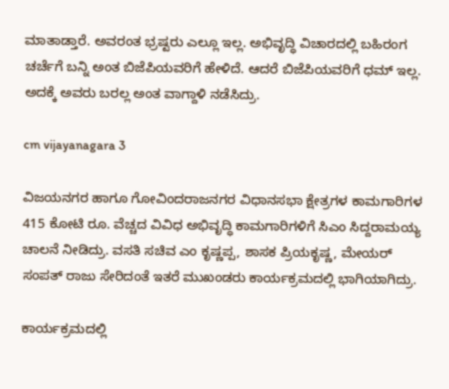ಮಾತಾಡ್ತಾರೆ. ಅವರಂತ ಭ್ರಷ್ಟರು ಎಲ್ಲೂ ಇಲ್ಲ. ಅಭಿವೃದ್ಧಿ ವಿಚಾರದಲ್ಲಿ ಬಹಿರಂಗ ಚರ್ಚೆಗೆ ಬನ್ನಿ ಅಂತ ಬಿಜೆಪಿಯವರಿಗೆ ಹೇಳಿದೆ. ಆದರೆ ಬಿಜೆಪಿಯವರಿಗೆ ಧಮ್ ಇಲ್ಲ. ಅದಕ್ಕೆ ಅವರು ಬರಲ್ಲ ಅಂತ ವಾಗ್ದಾಳಿ ನಡೆಸಿದ್ರು.

cm vijayanagara 3

ವಿಜಯನಗರ ಹಾಗೂ ಗೋವಿಂದರಾಜನಗರ ವಿಧಾನಸಭಾ ಕ್ಷೇತ್ರಗಳ ಕಾಮಗಾರಿಗಳ 415 ಕೋಟಿ ರೂ. ವೆಚ್ಚದ ವಿವಿಧ ಅಭಿವೃದ್ಧಿ ಕಾಮಗಾರಿಗಳಿಗೆ ಸಿಎಂ ಸಿದ್ದರಾಮಯ್ಯ ಚಾಲನೆ ನೀಡಿದ್ರು. ವಸತಿ ಸಚಿವ ಎಂ ಕೃಷ್ಣಪ್ಪ, ಶಾಸಕ ಪ್ರಿಯಕೃಷ್ಣ, ಮೇಯರ್ ಸಂಪತ್ ರಾಜು ಸೇರಿದಂತೆ ಇತರೆ ಮುಖಂಡರು ಕಾರ್ಯಕ್ರಮದಲ್ಲಿ ಭಾಗಿಯಾಗಿದ್ರು.

ಕಾರ್ಯಕ್ರಮದಲ್ಲಿ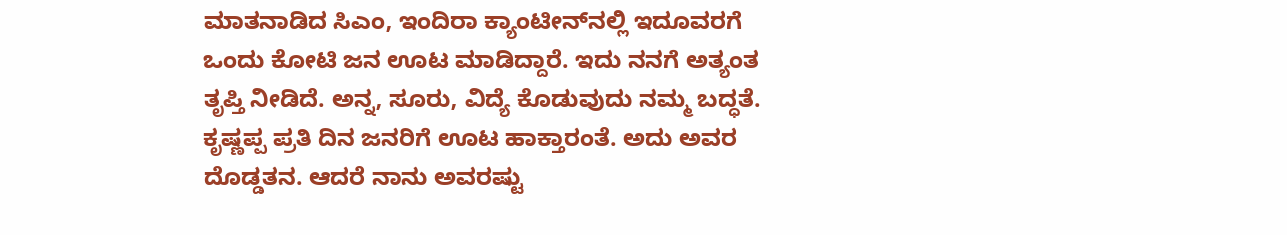ಮಾತನಾಡಿದ ಸಿಎಂ, ಇಂದಿರಾ ಕ್ಯಾಂಟೀನ್‍ನಲ್ಲಿ ಇದೂವರಗೆ ಒಂದು ಕೋಟಿ ಜನ ಊಟ ಮಾಡಿದ್ದಾರೆ. ಇದು ನನಗೆ ಅತ್ಯಂತ ತೃಪ್ತಿ ನೀಡಿದೆ. ಅನ್ನ, ಸೂರು, ವಿದ್ಯೆ ಕೊಡುವುದು ನಮ್ಮ ಬದ್ಧತೆ. ಕೃಷ್ಣಪ್ಪ ಪ್ರತಿ ದಿನ ಜನರಿಗೆ ಊಟ ಹಾಕ್ತಾರಂತೆ. ಅದು ಅವರ ದೊಡ್ಡತನ. ಆದರೆ ನಾನು ಅವರಷ್ಟು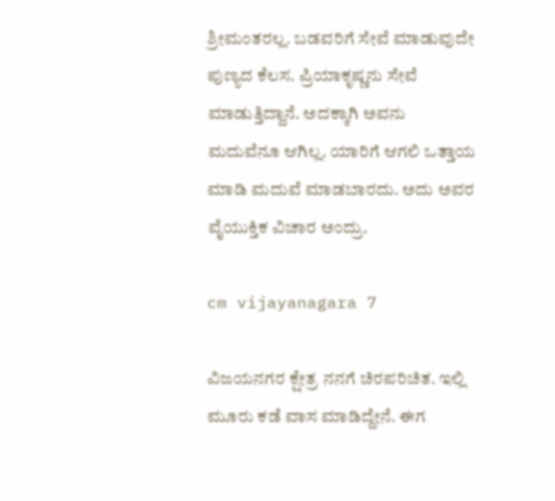ಶ್ರೀಮಂತರಲ್ಲ. ಬಡವರಿಗೆ ಸೇವೆ ಮಾಡುವುದೇ ಪುಣ್ಯದ ಕೆಲಸ. ಪ್ರಿಯಾಕೃಷ್ಣನು ಸೇವೆ ಮಾಡುತ್ತಿದ್ದಾನೆ. ಅದಕ್ಕಾಗಿ ಅವನು ಮದುವೆನೂ ಆಗಿಲ್ಲ. ಯಾರಿಗೆ ಆಗಲಿ ಒತ್ತಾಯ ಮಾಡಿ ಮದುವೆ ಮಾಡಬಾರದು. ಅದು ಅವರ ವೈಯುಕ್ತಿಕ ವಿಚಾರ ಅಂದ್ರು.

cm vijayanagara 7

ವಿಜಯನಗರ ಕ್ಷೇತ್ರ ನನಗೆ ಚಿರಪರಿಚಿತ. ಇಲ್ಲಿ ಮೂರು ಕಡೆ ವಾಸ ಮಾಡಿದ್ದೇನೆ. ಈಗ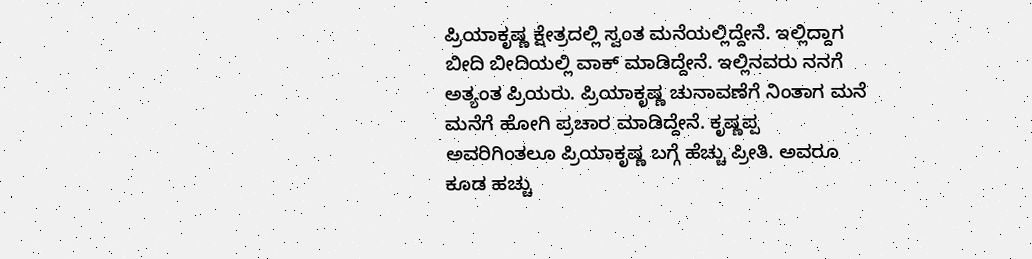ಪ್ರಿಯಾಕೃಷ್ಣ ಕ್ಷೇತ್ರದಲ್ಲಿ ಸ್ವಂತ ಮನೆಯಲ್ಲಿದ್ದೇನೆ. ಇಲ್ಲಿದ್ದಾಗ ಬೀದಿ ಬೀದಿಯಲ್ಲಿ ವಾಕ್ ಮಾಡಿದ್ದೇನೆ. ಇಲ್ಲಿನವರು ನನಗೆ ಅತ್ಯಂತ ಪ್ರಿಯರು. ಪ್ರಿಯಾಕೃಷ್ಣ ಚುನಾವಣೆಗೆ ನಿಂತಾಗ ಮನೆ ಮನೆಗೆ ಹೋಗಿ ಪ್ರಚಾರ ಮಾಡಿದ್ದೇನೆ. ಕೃಷ್ಣಪ್ಪ ಅವರಿಗಿಂತಲೂ ಪ್ರಿಯಾಕೃಷ್ಣ ಬಗ್ಗೆ ಹೆಚ್ಚು ಪ್ರೀತಿ. ಅವರೂ ಕೂಡ ಹಚ್ಚು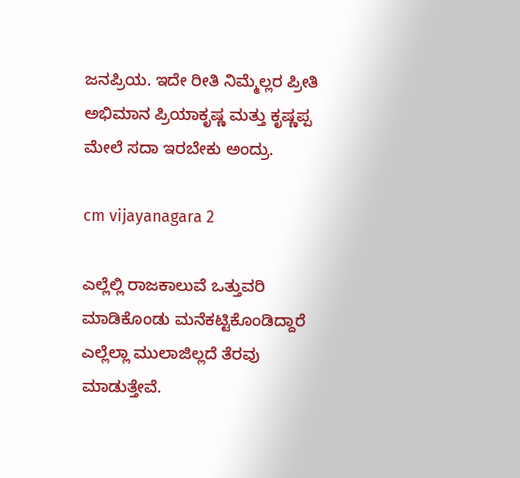ಜನಪ್ರಿಯ. ಇದೇ ರೀತಿ ನಿಮ್ಮೆಲ್ಲರ ಪ್ರೀತಿ ಅಭಿಮಾನ ಪ್ರಿಯಾಕೃಷ್ಣ ಮತ್ತು ಕೃಷ್ಣಪ್ಪ ಮೇಲೆ ಸದಾ ಇರಬೇಕು ಅಂದ್ರು.

cm vijayanagara 2

ಎಲ್ಲೆಲ್ಲಿ ರಾಜಕಾಲುವೆ ಒತ್ತುವರಿ ಮಾಡಿಕೊಂಡು ಮನೆಕಟ್ಟಿಕೊಂಡಿದ್ದಾರೆ ಎಲ್ಲೆಲ್ಲಾ ಮುಲಾಜಿಲ್ಲದೆ ತೆರವು ಮಾಡುತ್ತೇವೆ.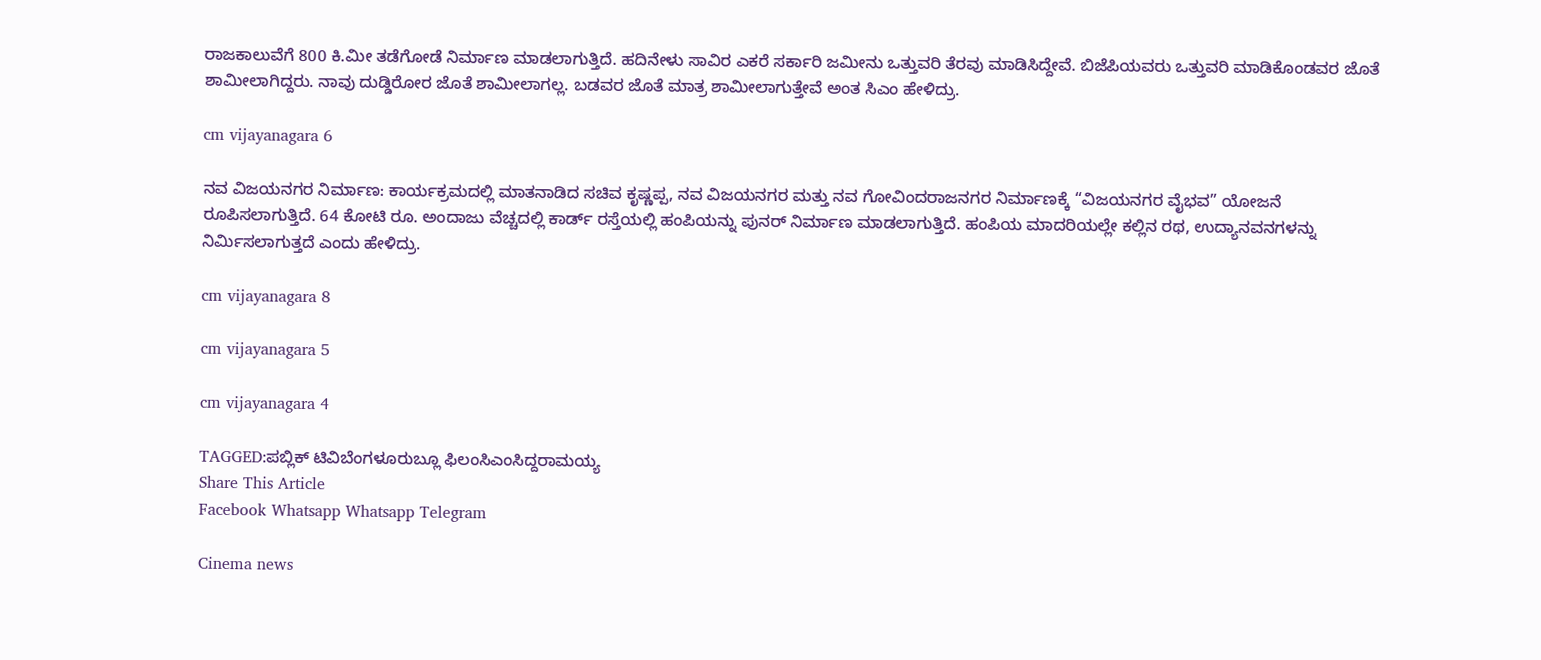ರಾಜಕಾಲುವೆಗೆ 800 ಕಿ.ಮೀ ತಡೆಗೋಡೆ ನಿರ್ಮಾಣ ಮಾಡಲಾಗುತ್ತಿದೆ. ಹದಿನೇಳು ಸಾವಿರ ಎಕರೆ ಸರ್ಕಾರಿ ಜಮೀನು ಒತ್ತುವರಿ ತೆರವು ಮಾಡಿಸಿದ್ದೇವೆ. ಬಿಜೆಪಿಯವರು ಒತ್ತುವರಿ ಮಾಡಿಕೊಂಡವರ ಜೊತೆ ಶಾಮೀಲಾಗಿದ್ದರು. ನಾವು ದುಡ್ಡಿರೋರ ಜೊತೆ ಶಾಮೀಲಾಗಲ್ಲ. ಬಡವರ ಜೊತೆ ಮಾತ್ರ ಶಾಮೀಲಾಗುತ್ತೇವೆ ಅಂತ ಸಿಎಂ ಹೇಳಿದ್ರು.

cm vijayanagara 6

ನವ ವಿಜಯನಗರ ನಿರ್ಮಾಣ: ಕಾರ್ಯಕ್ರಮದಲ್ಲಿ ಮಾತನಾಡಿದ ಸಚಿವ ಕೃಷ್ಣಪ್ಪ, ನವ ವಿಜಯನಗರ ಮತ್ತು ನವ ಗೋವಿಂದರಾಜನಗರ ನಿರ್ಮಾಣಕ್ಕೆ “ವಿಜಯನಗರ ವೈಭವ” ಯೋಜನೆ ರೂಪಿಸಲಾಗುತ್ತಿದೆ. 64 ಕೋಟಿ ರೂ. ಅಂದಾಜು ವೆಚ್ಚದಲ್ಲಿ ಕಾರ್ಡ್ ರಸ್ತೆಯಲ್ಲಿ ಹಂಪಿಯನ್ನು ಪುನರ್ ನಿರ್ಮಾಣ ಮಾಡಲಾಗುತ್ತಿದೆ. ಹಂಪಿಯ ಮಾದರಿಯಲ್ಲೇ ಕಲ್ಲಿನ ರಥ, ಉದ್ಯಾನವನಗಳನ್ನು ನಿರ್ಮಿಸಲಾಗುತ್ತದೆ ಎಂದು ಹೇಳಿದ್ರು.

cm vijayanagara 8

cm vijayanagara 5

cm vijayanagara 4

TAGGED:ಪಬ್ಲಿಕ್ ಟಿವಿಬೆಂಗಳೂರುಬ್ಲೂ ಫಿಲಂಸಿಎಂಸಿದ್ದರಾಮಯ್ಯ
Share This Article
Facebook Whatsapp Whatsapp Telegram

Cinema news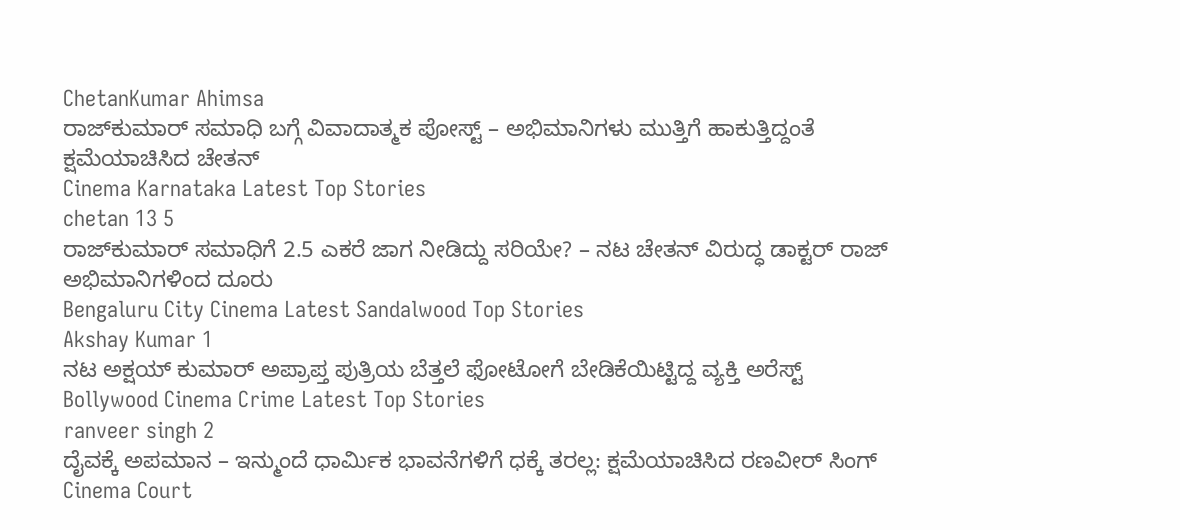ChetanKumar Ahimsa
ರಾಜ್‌ಕುಮಾರ್‌ ಸಮಾಧಿ ಬಗ್ಗೆ ವಿವಾದಾತ್ಮಕ ಪೋಸ್ಟ್‌ – ಅಭಿಮಾನಿಗಳು ಮುತ್ತಿಗೆ ಹಾಕುತ್ತಿದ್ದಂತೆ ಕ್ಷಮೆಯಾಚಿಸಿದ ಚೇತನ್‌
Cinema Karnataka Latest Top Stories
chetan 13 5
ರಾಜ್‌ಕುಮಾರ್‌ ಸಮಾಧಿಗೆ 2.5 ಎಕರೆ ಜಾಗ ನೀಡಿದ್ದು ಸರಿಯೇ? – ನಟ‌ ಚೇತನ್ ವಿರುದ್ಧ ಡಾಕ್ಟರ್ ರಾಜ್‌ ಅಭಿಮಾನಿಗಳಿಂದ ದೂರು
Bengaluru City Cinema Latest Sandalwood Top Stories
Akshay Kumar 1
ನಟ ಅಕ್ಷಯ್ ಕುಮಾರ್ ಅಪ್ರಾಪ್ತ ಪುತ್ರಿಯ ಬೆತ್ತಲೆ ಫೋಟೋಗೆ ಬೇಡಿಕೆಯಿಟ್ಟಿದ್ದ ವ್ಯಕ್ತಿ ಅರೆಸ್ಟ್
Bollywood Cinema Crime Latest Top Stories
ranveer singh 2
ದೈವಕ್ಕೆ ಅಪಮಾನ – ಇನ್ಮುಂದೆ ಧಾರ್ಮಿಕ ಭಾವನೆಗಳಿಗೆ ಧಕ್ಕೆ ತರಲ್ಲ: ಕ್ಷಮೆಯಾಚಿಸಿದ ರಣವೀರ್ ಸಿಂಗ್
Cinema Court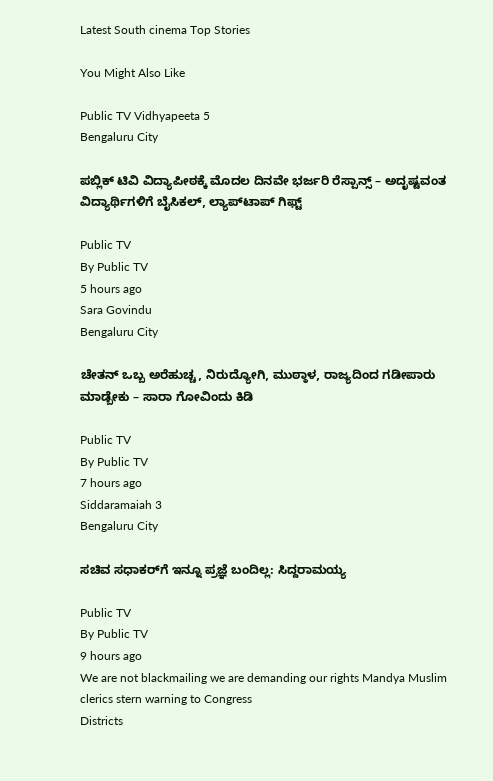Latest South cinema Top Stories

You Might Also Like

Public TV Vidhyapeeta 5
Bengaluru City

ಪಬ್ಲಿಕ್‌ ಟಿವಿ ವಿದ್ಯಾಪೀಠಕ್ಕೆ ಮೊದಲ ದಿನವೇ ಭರ್ಜರಿ ರೆಸ್ಪಾನ್ಸ್ – ಅದೃಷ್ಟವಂತ ವಿದ್ಯಾರ್ಥಿಗಳಿಗೆ ಬೈಸಿಕಲ್, ಲ್ಯಾಪ್‌ಟಾಪ್‌ ಗಿಫ್ಟ್‌

Public TV
By Public TV
5 hours ago
Sara Govindu
Bengaluru City

ಚೇತನ್‌ ಒಬ್ಬ ಅರೆಹುಚ್ಚ, ನಿರುದ್ಯೋಗಿ, ಮುಠ್ಠಾಳ, ರಾಜ್ಯದಿಂದ ಗಡೀಪಾರು ಮಾಡ್ಬೇಕು – ಸಾರಾ ಗೋವಿಂದು ಕಿಡಿ

Public TV
By Public TV
7 hours ago
Siddaramaiah 3
Bengaluru City

ಸಚಿವ ಸಧಾಕರ್‌ಗೆ ಇನ್ನೂ ಪ್ರಜ್ಞೆ ಬಂದಿಲ್ಲ: ಸಿದ್ದರಾಮಯ್ಯ

Public TV
By Public TV
9 hours ago
We are not blackmailing we are demanding our rights Mandya Muslim clerics stern warning to Congress
Districts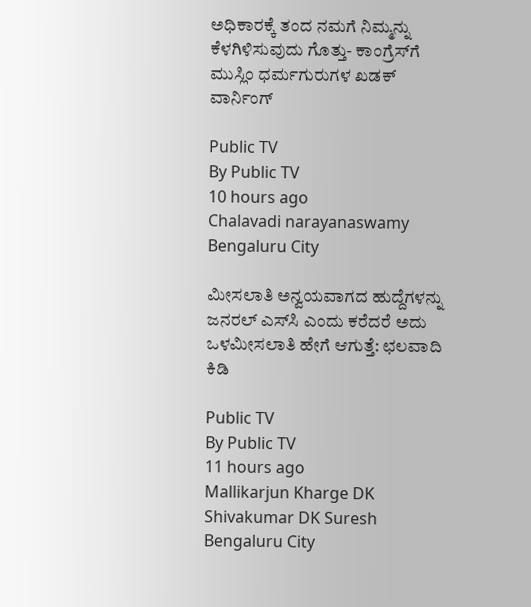ಅಧಿಕಾರಕ್ಕೆ ತಂದ ನಮಗೆ ನಿಮ್ಮನ್ನು ಕೆಳಗಿಳಿಸುವುದು ಗೊತ್ತು- ಕಾಂಗ್ರೆಸ್‌ಗೆ ಮುಸ್ಲಿಂ ಧರ್ಮಗುರುಗಳ ಖಡಕ್ ವಾರ್ನಿಂಗ್

Public TV
By Public TV
10 hours ago
Chalavadi narayanaswamy
Bengaluru City

ಮೀಸಲಾತಿ ಅನ್ವಯವಾಗದ ಹುದ್ದೆಗಳನ್ನು ಜನರಲ್ ಎಸ್‌ಸಿ ಎಂದು ಕರೆದರೆ ಅದು ಒಳಮೀಸಲಾತಿ ಹೇಗೆ ಆಗುತ್ತೆ: ಛಲವಾದಿ ಕಿಡಿ

Public TV
By Public TV
11 hours ago
Mallikarjun Kharge DK Shivakumar DK Suresh
Bengaluru City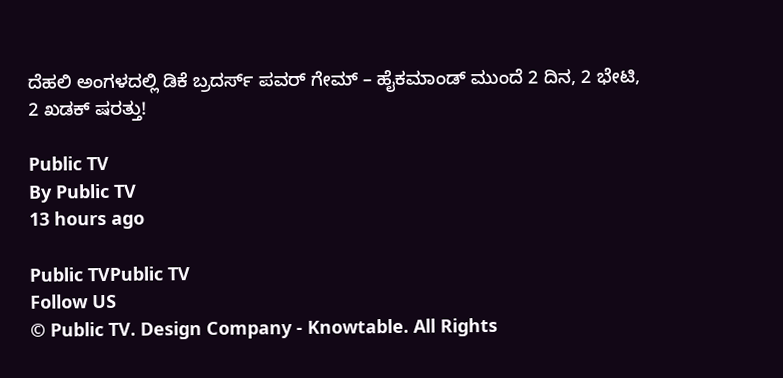ದೆಹಲಿ ಅಂಗಳದಲ್ಲಿ ಡಿಕೆ ಬ್ರದರ್ಸ್ ಪವರ್ ಗೇಮ್ – ಹೈಕಮಾಂಡ್ ಮುಂದೆ 2 ದಿನ, 2 ಭೇಟಿ, 2 ಖಡಕ್ ಷರತ್ತು!

Public TV
By Public TV
13 hours ago

Public TVPublic TV
Follow US
© Public TV. Design Company - Knowtable. All Rights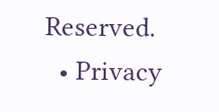Reserved.
  • Privacy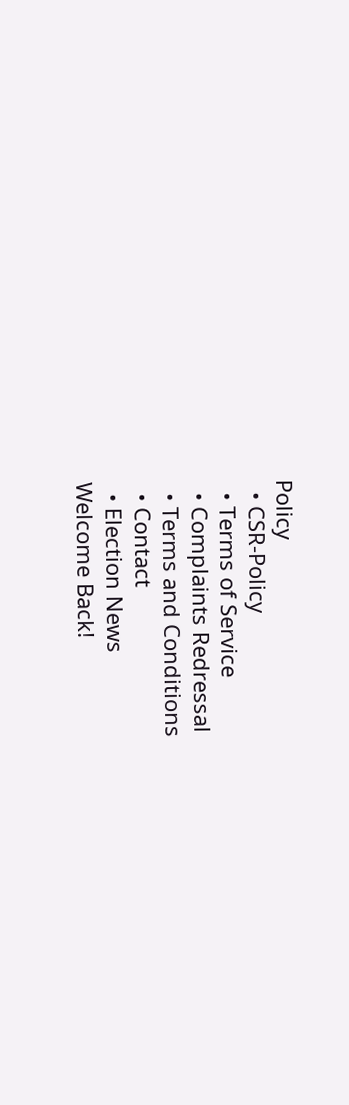Policy
  • CSR-Policy
  • Terms of Service
  • Complaints Redressal
  • Terms and Conditions
  • Contact
  • Election News
Welcome Back!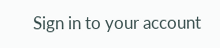Sign in to your account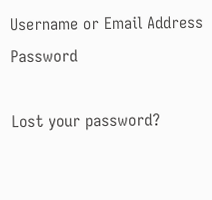Username or Email Address
Password

Lost your password?